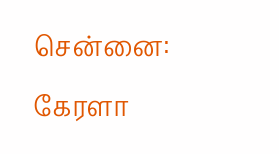சென்னை: கேரளா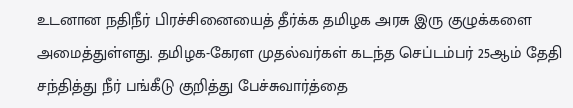உடனான நதிநீர் பிரச்சினையைத் தீர்க்க தமிழக அரசு இரு குழுக்களை அமைத்துள்ளது. தமிழக-கேரள முதல்வர்கள் கடந்த செப்டம்பர் 25ஆம் தேதி சந்தித்து நீர் பங்கீடு குறித்து பேச்சுவார்த்தை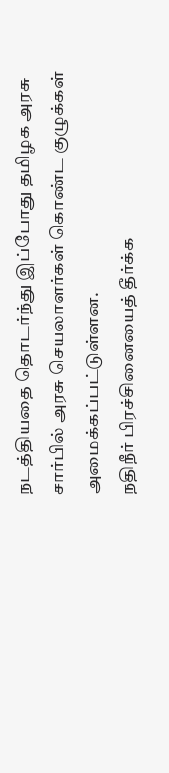நடத்தியதை தொடர்ந்து இப்போது தமிழக அரசு சார்பில் அரசு செயலாளர்கள் கொண்ட குழுக்கள் அமைக்கப்பட்டுள்ளன.
நதிநீர் பிரச்சினையைத் தீர்க்க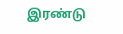இரண்டு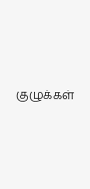குழுக்கள்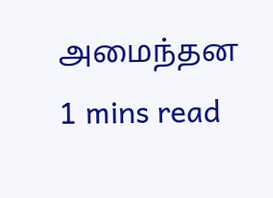அமைந்தன
1 mins read